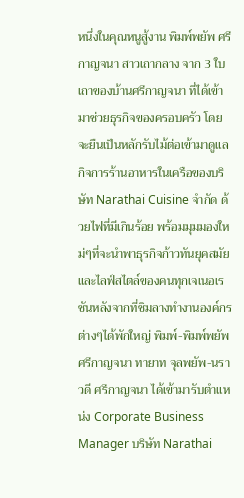หนึ่งในคุณหนูสู้งาน พิมพ์พยัพ ศรีกาญจนา สาวเถากลาง จาก 3 ใบเถาของบ้านศรีกาญจนา ที่ได้เข้ามาช่วยธุรกิจของครอบครัว โดยจะยืนเป็นหลักรับไม้ต่อเข้ามาดูแลกิจการร้านอาหารในเครือของบริษัท Narathai Cuisine จำกัด ด้วยไฟที่มีเกินร้อย พร้อมมุมมองใหม่ๆที่จะนำพาธุรกิจก้าวทันยุคสมัยและไลฟ์สไตล์ของคนทุกเจเนอเรชันหลังจากที่ชิมลางทำงานองค์กรต่างๆได้พักใหญ่ พิมพ์-พิมพ์พยัพ ศรีกาญจนา ทายาท จุลพยัพ-นราวดี ศรีกาญจนา ได้เข้ามารับตำแหน่ง Corporate Business Manager บริษัท Narathai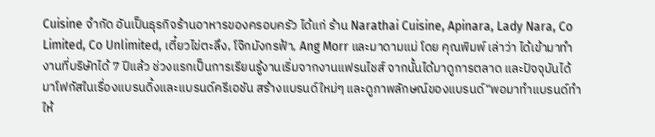Cuisine จำกัด อันเป็นธุรกิจร้านอาหารของครอบครัว ได้แก่ ร้าน Narathai Cuisine, Apinara, Lady Nara, Co Limited, Co Unlimited, เตี๋ยวไข่ตะลึง, โจ๊กมังกรฟ้า, Ang Morr และมาดามแม่ โดย คุณพิมพ์ เล่าว่า ได้เข้ามาทำงานที่บริษัทได้ 7 ปีแล้ว ช่วงแรกเป็นการเรียนรู้งานเริ่มจากงานแฟรนไชส์ จากนั้นได้มาดูการตลาด และปัจจุบันได้มาโฟกัสในเรื่องแบรนดิ้งและแบรนด์ครีเอชัน สร้างแบรนด์ใหม่ๆ และดูภาพลักษณ์ของแบรนด์“พอมาทำแบรนด์ทำให้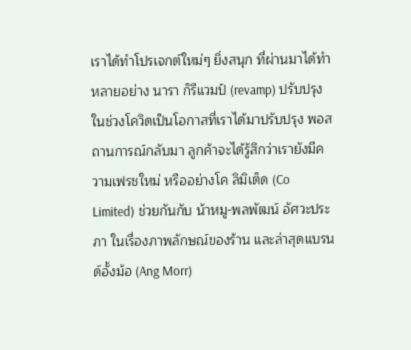เราได้ทำโปรเจกต์ใหม่ๆ ยิ่งสนุก ที่ผ่านมาได้ทำหลายอย่าง นารา ก็รีแวมป์ (revamp) ปรับปรุง ในช่วงโควิดเป็นโอกาสที่เราได้มาปรับปรุง พอสถานการณ์กลับมา ลูกค้าจะได้รู้สึกว่าเรายังมีความเฟรชใหม่ หรืออย่างโค ลิมิเต็ด (Co Limited) ช่วยกันกับ น้าหมู-พลพัฒน์ อัศวะประภา ในเรื่องภาพลักษณ์ของร้าน และล่าสุดแบรนด์อั้งม้อ (Ang Morr)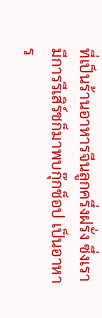ที่เป็นร้านอาหารจีนลูกครึ่งฝรั่ง ซึ่งเรามีการรีเสิร์ชก็มาพบกุ๊กช็อป เป็นอาหาร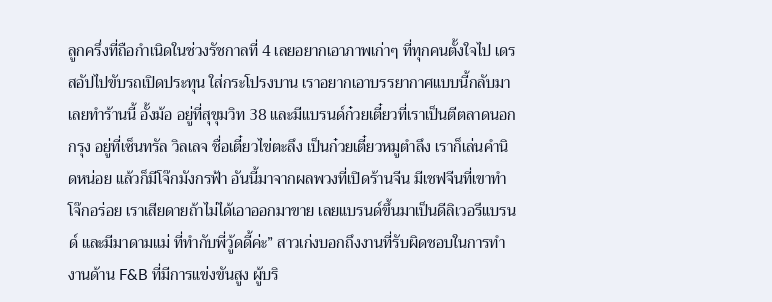ลูกครึ่งที่ถือกำเนิดในช่วงรัชกาลที่ 4 เลยอยากเอาภาพเก่าๆ ที่ทุกคนตั้งใจไป เดรสอัปไปขับรถเปิดประทุน ใส่กระโปรงบาน เราอยากเอาบรรยากาศแบบนี้กลับมาเลยทำร้านนี้ อั้งม้อ อยู่ที่สุขุมวิท 38 และมีแบรนด์ก๋วยเตี๋ยวที่เราเป็นตีตลาดนอกกรุง อยู่ที่เซ็นทรัล วิลเลจ ชื่อเตี๋ยวไข่ตะลึง เป็นก๋วยเตี๋ยวหมูตำลึง เราก็เล่นคำนิดหน่อย แล้วก็มีโจ๊กมังกรฟ้า อันนี้มาจากผลพวงที่เปิดร้านจีน มีเชฟจีนที่เขาทำโจ๊กอร่อย เราเสียดายถ้าไม่ได้เอาออกมาขาย เลยแบรนด์ขึ้นมาเป็นดีลิเวอรีแบรนด์ และมีมาดามแม่ ที่ทำกับพี่วู้ดดี้ค่ะ” สาวเก่งบอกถึงงานที่รับผิดชอบในการทำงานด้าน F&B ที่มีการแข่งขันสูง ผู้บริ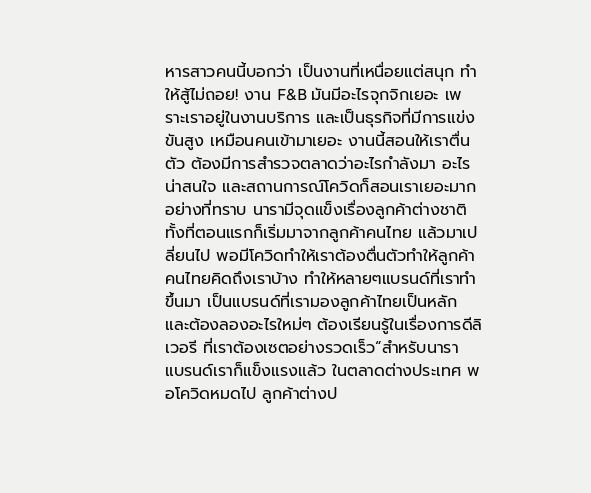หารสาวคนนี้บอกว่า เป็นงานที่เหนื่อยแต่สนุก ทำให้สู้ไม่ถอย! งาน F&B มันมีอะไรจุกจิกเยอะ เพราะเราอยู่ในงานบริการ และเป็นธุรกิจที่มีการแข่งขันสูง เหมือนคนเข้ามาเยอะ งานนี้สอนให้เราตื่นตัว ต้องมีการสำรวจตลาดว่าอะไรกำลังมา อะไรน่าสนใจ และสถานการณ์โควิดก็สอนเราเยอะมาก อย่างที่ทราบ นารามีจุดแข็งเรื่องลูกค้าต่างชาติ ทั้งที่ตอนแรกก็เริ่มมาจากลูกค้าคนไทย แล้วมาเปลี่ยนไป พอมีโควิดทำให้เราต้องตื่นตัวทำให้ลูกค้าคนไทยคิดถึงเราบ้าง ทำให้หลายๆแบรนด์ที่เราทำขึ้นมา เป็นแบรนด์ที่เรามองลูกค้าไทยเป็นหลัก และต้องลองอะไรใหม่ๆ ต้องเรียนรู้ในเรื่องการดีลิเวอรี ที่เราต้องเซตอย่างรวดเร็ว“สำหรับนารา แบรนด์เราก็แข็งแรงแล้ว ในตลาดต่างประเทศ พอโควิดหมดไป ลูกค้าต่างป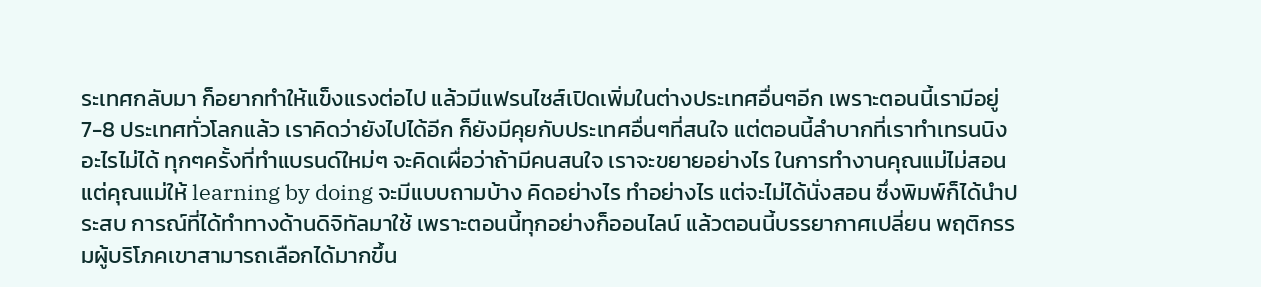ระเทศกลับมา ก็อยากทำให้แข็งแรงต่อไป แล้วมีแฟรนไชส์เปิดเพิ่มในต่างประเทศอื่นๆอีก เพราะตอนนี้เรามีอยู่ 7-8 ประเทศทั่วโลกแล้ว เราคิดว่ายังไปได้อีก ก็ยังมีคุยกับประเทศอื่นๆที่สนใจ แต่ตอนนี้ลำบากที่เราทำเทรนนิงอะไรไม่ได้ ทุกๆครั้งที่ทำแบรนด์ใหม่ๆ จะคิดเผื่อว่าถ้ามีคนสนใจ เราจะขยายอย่างไร ในการทำงานคุณแม่ไม่สอน แต่คุณแม่ให้ learning by doing จะมีแบบถามบ้าง คิดอย่างไร ทำอย่างไร แต่จะไม่ได้นั่งสอน ซึ่งพิมพ์ก็ได้นำประสบ การณ์ที่ได้ทำทางด้านดิจิทัลมาใช้ เพราะตอนนี้ทุกอย่างก็ออนไลน์ แล้วตอนนี้บรรยากาศเปลี่ยน พฤติกรรมผู้บริโภคเขาสามารถเลือกได้มากขึ้น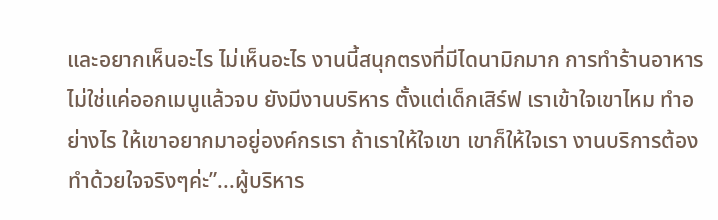และอยากเห็นอะไร ไม่เห็นอะไร งานนี้สนุกตรงที่มีไดนามิกมาก การทำร้านอาหารไม่ใช่แค่ออกเมนูแล้วจบ ยังมีงานบริหาร ตั้งแต่เด็กเสิร์ฟ เราเข้าใจเขาไหม ทำอย่างไร ให้เขาอยากมาอยู่องค์กรเรา ถ้าเราให้ใจเขา เขาก็ให้ใจเรา งานบริการต้องทำด้วยใจจริงๆค่ะ”...ผู้บริหาร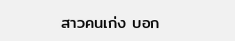สาวคนเก่ง บอก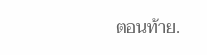ตอนท้าย.